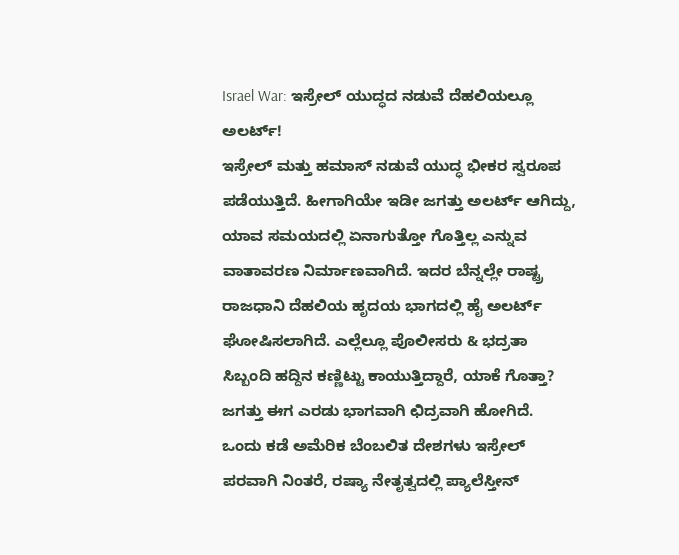Israel War: ಇಸ್ರೇಲ್ ಯುದ್ಧದ ನಡುವೆ ದೆಹಲಿಯಲ್ಲೂ ಅಲರ್ಟ್!
ಇಸ್ರೇಲ್ ಮತ್ತು ಹಮಾಸ್ ನಡುವೆ ಯುದ್ಧ ಭೀಕರ ಸ್ವರೂಪ ಪಡೆಯುತ್ತಿದೆ. ಹೀಗಾಗಿಯೇ ಇಡೀ ಜಗತ್ತು ಅಲರ್ಟ್ ಆಗಿದ್ದು, ಯಾವ ಸಮಯದಲ್ಲಿ ಏನಾಗುತ್ತೋ ಗೊತ್ತಿಲ್ಲ ಎನ್ನುವ ವಾತಾವರಣ ನಿರ್ಮಾಣವಾಗಿದೆ. ಇದರ ಬೆನ್ನಲ್ಲೇ ರಾಷ್ಟ್ರ ರಾಜಧಾನಿ ದೆಹಲಿಯ ಹೃದಯ ಭಾಗದಲ್ಲಿ ಹೈ ಅಲರ್ಟ್ ಘೋಷಿಸಲಾಗಿದೆ. ಎಲ್ಲೆಲ್ಲೂ ಪೊಲೀಸರು & ಭದ್ರತಾ ಸಿಬ್ಬಂದಿ ಹದ್ದಿನ ಕಣ್ಣಿಟ್ಟು ಕಾಯುತ್ತಿದ್ದಾರೆ, ಯಾಕೆ ಗೊತ್ತಾ?
ಜಗತ್ತು ಈಗ ಎರಡು ಭಾಗವಾಗಿ ಛಿದ್ರವಾಗಿ ಹೋಗಿದೆ. ಒಂದು ಕಡೆ ಅಮೆರಿಕ ಬೆಂಬಲಿತ ದೇಶಗಳು ಇಸ್ರೇಲ್ ಪರವಾಗಿ ನಿಂತರೆ, ರಷ್ಯಾ ನೇತೃತ್ವದಲ್ಲಿ ಪ್ಯಾಲೆಸ್ತೀನ್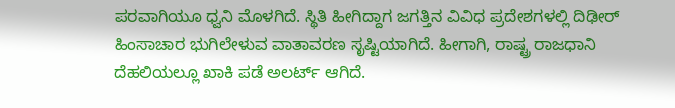ಪರವಾಗಿಯೂ ಧ್ವನಿ ಮೊಳಗಿದೆ. ಸ್ಥಿತಿ ಹೀಗಿದ್ದಾಗ ಜಗತ್ತಿನ ವಿವಿಧ ಪ್ರದೇಶಗಳಲ್ಲಿ ದಿಢೀರ್ ಹಿಂಸಾಚಾರ ಭುಗಿಲೇಳುವ ವಾತಾವರಣ ಸೃಷ್ಟಿಯಾಗಿದೆ. ಹೀಗಾಗಿ, ರಾಷ್ಟ್ರ ರಾಜಧಾನಿ ದೆಹಲಿಯಲ್ಲೂ ಖಾಕಿ ಪಡೆ ಅಲರ್ಟ್ ಆಗಿದೆ.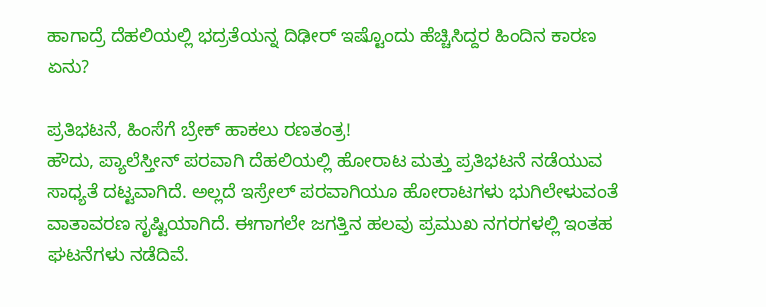ಹಾಗಾದ್ರೆ ದೆಹಲಿಯಲ್ಲಿ ಭದ್ರತೆಯನ್ನ ದಿಢೀರ್ ಇಷ್ಟೊಂದು ಹೆಚ್ಚಿಸಿದ್ದರ ಹಿಂದಿನ ಕಾರಣ ಏನು?

ಪ್ರತಿಭಟನೆ, ಹಿಂಸೆಗೆ ಬ್ರೇಕ್ ಹಾಕಲು ರಣತಂತ್ರ!
ಹೌದು, ಪ್ಯಾಲೆಸ್ತೀನ್ ಪರವಾಗಿ ದೆಹಲಿಯಲ್ಲಿ ಹೋರಾಟ ಮತ್ತು ಪ್ರತಿಭಟನೆ ನಡೆಯುವ ಸಾಧ್ಯತೆ ದಟ್ಟವಾಗಿದೆ. ಅಲ್ಲದೆ ಇಸ್ರೇಲ್ ಪರವಾಗಿಯೂ ಹೋರಾಟಗಳು ಭುಗಿಲೇಳುವಂತೆ ವಾತಾವರಣ ಸೃಷ್ಟಿಯಾಗಿದೆ. ಈಗಾಗಲೇ ಜಗತ್ತಿನ ಹಲವು ಪ್ರಮುಖ ನಗರಗಳಲ್ಲಿ ಇಂತಹ ಘಟನೆಗಳು ನಡೆದಿವೆ.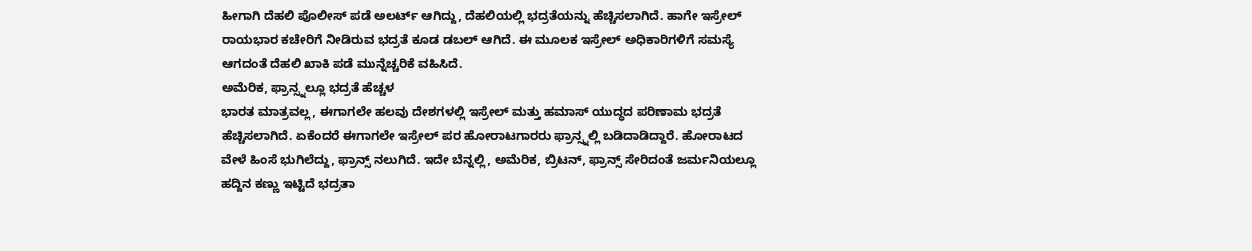ಹೀಗಾಗಿ ದೆಹಲಿ ಪೊಲೀಸ್ ಪಡೆ ಅಲರ್ಟ್ ಆಗಿದ್ದು, ದೆಹಲಿಯಲ್ಲಿ ಭದ್ರತೆಯನ್ನು ಹೆಚ್ಚಿಸಲಾಗಿದೆ. ಹಾಗೇ ಇಸ್ರೇಲ್ ರಾಯಭಾರ ಕಚೇರಿಗೆ ನೀಡಿರುವ ಭದ್ರತೆ ಕೂಡ ಡಬಲ್ ಆಗಿದೆ. ಈ ಮೂಲಕ ಇಸ್ರೇಲ್ ಅಧಿಕಾರಿಗಳಿಗೆ ಸಮಸ್ಯೆ ಆಗದಂತೆ ದೆಹಲಿ ಖಾಕಿ ಪಡೆ ಮುನ್ನೆಚ್ಚರಿಕೆ ವಹಿಸಿದೆ.
ಅಮೆರಿಕ, ಫ್ರಾನ್ಸ್ನಲ್ಲೂ ಭದ್ರತೆ ಹೆಚ್ಚಳ
ಭಾರತ ಮಾತ್ರವಲ್ಲ, ಈಗಾಗಲೇ ಹಲವು ದೇಶಗಳಲ್ಲಿ ಇಸ್ರೇಲ್ ಮತ್ತು ಹಮಾಸ್ ಯುದ್ಧದ ಪರಿಣಾಮ ಭದ್ರತೆ ಹೆಚ್ಚಿಸಲಾಗಿದೆ. ಏಕೆಂದರೆ ಈಗಾಗಲೇ ಇಸ್ರೇಲ್ ಪರ ಹೋರಾಟಗಾರರು ಫ್ರಾನ್ಸ್ನಲ್ಲಿ ಬಡಿದಾಡಿದ್ದಾರೆ. ಹೋರಾಟದ ವೇಳೆ ಹಿಂಸೆ ಭುಗಿಲೆದ್ದು, ಫ್ರಾನ್ಸ್ ನಲುಗಿದೆ. ಇದೇ ಬೆನ್ನಲ್ಲಿ, ಅಮೆರಿಕ, ಬ್ರಿಟನ್, ಫ್ರಾನ್ಸ್ ಸೇರಿದಂತೆ ಜರ್ಮನಿಯಲ್ಲೂ ಹದ್ದಿನ ಕಣ್ಣು ಇಟ್ಟಿದೆ ಭದ್ರತಾ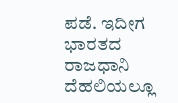ಪಡೆ. ಇದೀಗ ಭಾರತದ ರಾಜಧಾನಿ ದೆಹಲಿಯಲ್ಲೂ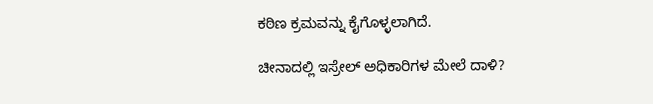ಕಠಿಣ ಕ್ರಮವನ್ನು ಕೈಗೊಳ್ಳಲಾಗಿದೆ.

ಚೀನಾದಲ್ಲಿ ಇಸ್ರೇಲ್ ಅಧಿಕಾರಿಗಳ ಮೇಲೆ ದಾಳಿ?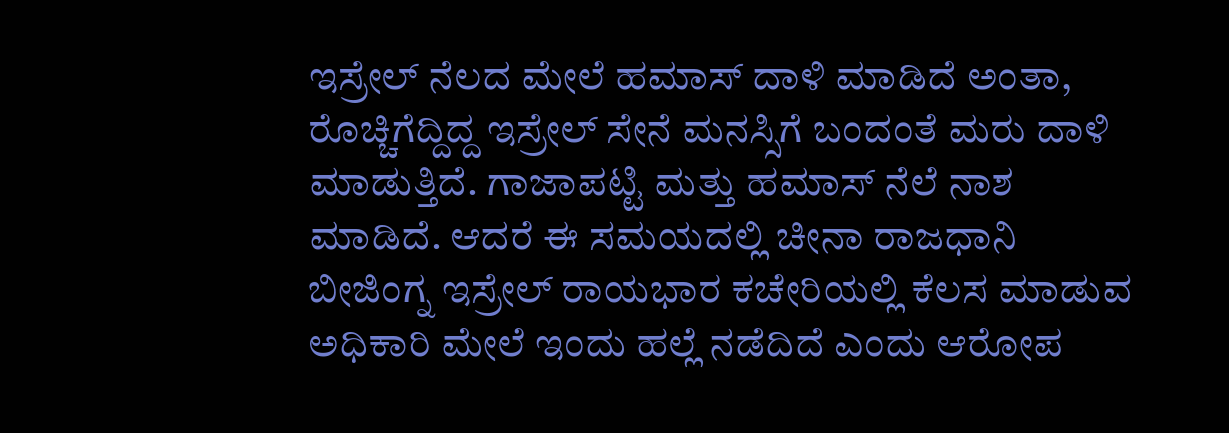ಇಸ್ರೇಲ್ ನೆಲದ ಮೇಲೆ ಹಮಾಸ್ ದಾಳಿ ಮಾಡಿದೆ ಅಂತಾ, ರೊಚ್ಚಿಗೆದ್ದಿದ್ದ ಇಸ್ರೇಲ್ ಸೇನೆ ಮನಸ್ಸಿಗೆ ಬಂದಂತೆ ಮರು ದಾಳಿ ಮಾಡುತ್ತಿದೆ. ಗಾಜಾಪಟ್ಟಿ ಮತ್ತು ಹಮಾಸ್ ನೆಲೆ ನಾಶ ಮಾಡಿದೆ. ಆದರೆ ಈ ಸಮಯದಲ್ಲಿ ಚೀನಾ ರಾಜಧಾನಿ ಬೀಜಿಂಗ್ನ ಇಸ್ರೇಲ್ ರಾಯಭಾರ ಕಚೇರಿಯಲ್ಲಿ ಕೆಲಸ ಮಾಡುವ ಅಧಿಕಾರಿ ಮೇಲೆ ಇಂದು ಹಲ್ಲೆ ನಡೆದಿದೆ ಎಂದು ಆರೋಪ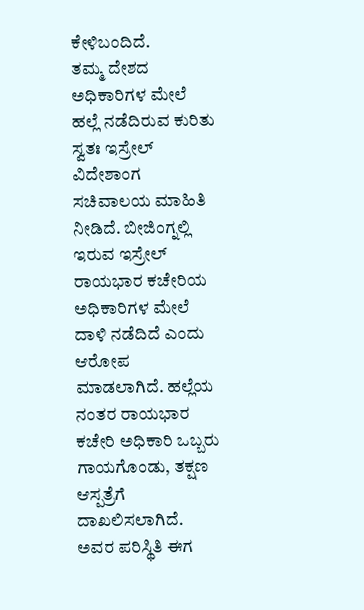ಕೇಳಿಬಂದಿದೆ.
ತಮ್ಮ ದೇಶದ ಅಧಿಕಾರಿಗಳ ಮೇಲೆ ಹಲ್ಲೆ ನಡೆದಿರುವ ಕುರಿತು ಸ್ವತಃ ಇಸ್ರೇಲ್ ವಿದೇಶಾಂಗ ಸಚಿವಾಲಯ ಮಾಹಿತಿ ನೀಡಿದೆ. ಬೀಜಿಂಗ್ನಲ್ಲಿ ಇರುವ ಇಸ್ರೇಲ್ ರಾಯಭಾರ ಕಚೇರಿಯ ಅಧಿಕಾರಿಗಳ ಮೇಲೆ ದಾಳಿ ನಡೆದಿದೆ ಎಂದು ಆರೋಪ ಮಾಡಲಾಗಿದೆ. ಹಲ್ಲೆಯ ನಂತರ ರಾಯಭಾರ ಕಚೇರಿ ಅಧಿಕಾರಿ ಒಬ್ಬರು ಗಾಯಗೊಂಡು, ತಕ್ಷಣ ಆಸ್ಪತ್ರೆಗೆ ದಾಖಲಿಸಲಾಗಿದೆ. ಅವರ ಪರಿಸ್ಥಿತಿ ಈಗ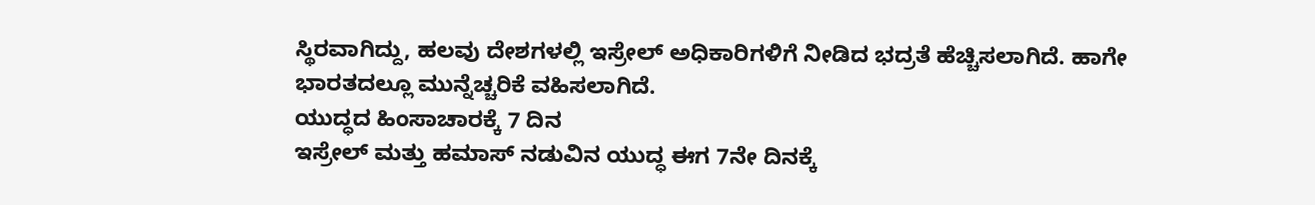ಸ್ಥಿರವಾಗಿದ್ದು, ಹಲವು ದೇಶಗಳಲ್ಲಿ ಇಸ್ರೇಲ್ ಅಧಿಕಾರಿಗಳಿಗೆ ನೀಡಿದ ಭದ್ರತೆ ಹೆಚ್ಚಿಸಲಾಗಿದೆ. ಹಾಗೇ ಭಾರತದಲ್ಲೂ ಮುನ್ನೆಚ್ಚರಿಕೆ ವಹಿಸಲಾಗಿದೆ.
ಯುದ್ಧದ ಹಿಂಸಾಚಾರಕ್ಕೆ 7 ದಿನ
ಇಸ್ರೇಲ್ ಮತ್ತು ಹಮಾಸ್ ನಡುವಿನ ಯುದ್ಧ ಈಗ 7ನೇ ದಿನಕ್ಕೆ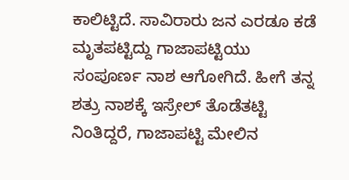ಕಾಲಿಟ್ಟಿದೆ. ಸಾವಿರಾರು ಜನ ಎರಡೂ ಕಡೆ ಮೃತಪಟ್ಟಿದ್ದು ಗಾಜಾಪಟ್ಟಿಯು ಸಂಪೂರ್ಣ ನಾಶ ಆಗೋಗಿದೆ. ಹೀಗೆ ತನ್ನ ಶತ್ರು ನಾಶಕ್ಕೆ ಇಸ್ರೇಲ್ ತೊಡೆತಟ್ಟಿ ನಿಂತಿದ್ದರೆ, ಗಾಜಾಪಟ್ಟಿ ಮೇಲಿನ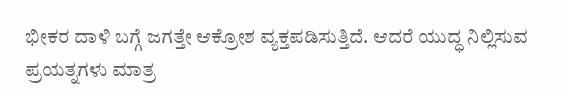ಭೀಕರ ದಾಳಿ ಬಗ್ಗೆ ಜಗತ್ತೇ ಆಕ್ರೋಶ ವ್ಯಕ್ತಪಡಿಸುತ್ತಿದೆ. ಆದರೆ ಯುದ್ಧ ನಿಲ್ಲಿಸುವ ಪ್ರಯತ್ನಗಳು ಮಾತ್ರ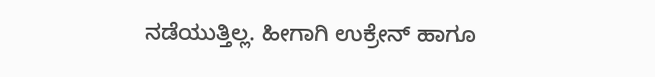ನಡೆಯುತ್ತಿಲ್ಲ. ಹೀಗಾಗಿ ಉಕ್ರೇನ್ ಹಾಗೂ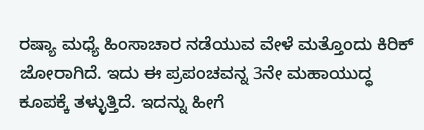ರಷ್ಯಾ ಮಧ್ಯೆ ಹಿಂಸಾಚಾರ ನಡೆಯುವ ವೇಳೆ ಮತ್ತೊಂದು ಕಿರಿಕ್ ಜೋರಾಗಿದೆ. ಇದು ಈ ಪ್ರಪಂಚವನ್ನ 3ನೇ ಮಹಾಯುದ್ಧ ಕೂಪಕ್ಕೆ ತಳ್ಳುತ್ತಿದೆ. ಇದನ್ನು ಹೀಗೆ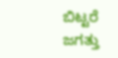ಬಿಟ್ಟರೆ ಜಗತ್ತು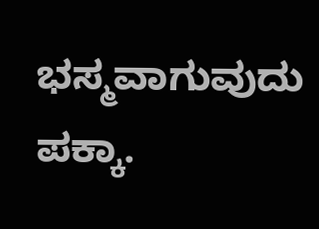ಭಸ್ಮವಾಗುವುದು ಪಕ್ಕಾ.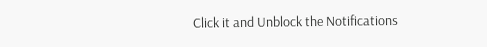Click it and Unblock the Notifications